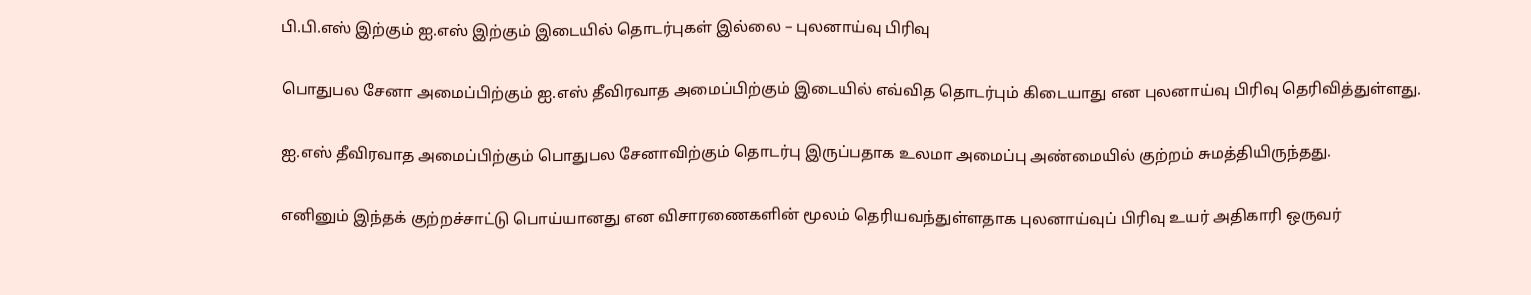பி.பி.எஸ் இற்கும் ஐ.எஸ் இற்கும் இடையில் தொடர்புகள் இல்லை – புலனாய்வு பிரிவு

பொதுபல சேனா அமைப்பிற்கும் ஐ.எஸ் தீவிரவாத அமைப்பிற்கும் இடையில் எவ்வித தொடர்பும் கிடையாது என புலனாய்வு பிரிவு தெரிவித்துள்ளது.

ஐ.எஸ் தீவிரவாத அமைப்பிற்கும் பொதுபல சேனாவிற்கும் தொடர்பு இருப்பதாக உலமா அமைப்பு அண்மையில் குற்றம் சுமத்தியிருந்தது.

எனினும் இந்தக் குற்றச்சாட்டு பொய்யானது என விசாரணைகளின் மூலம் தெரியவந்துள்ளதாக புலனாய்வுப் பிரிவு உயர் அதிகாரி ஒருவர்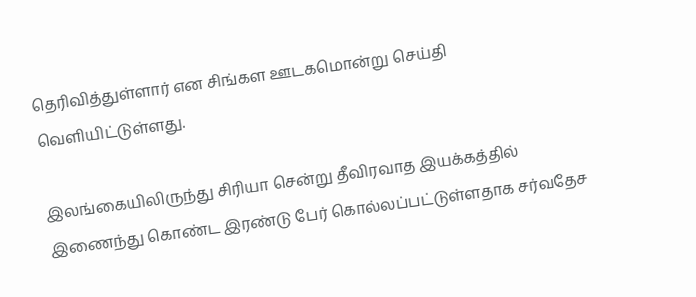தெரிவித்துள்ளார் என சிங்கள ஊடகமொன்று செய்தி வெளியிட்டுள்ளது.

இலங்கையிலிருந்து சிரியா சென்று தீவிரவாத இயக்கத்தில் இணைந்து கொண்ட இரண்டு பேர் கொல்லப்பட்டுள்ளதாக சர்வதேச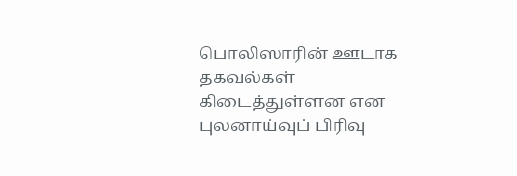பொலிஸாரின் ஊடாக தகவல்கள் கிடைத்துள்ளன என புலனாய்வுப் பிரிவு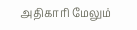அதிகாரி மேலும்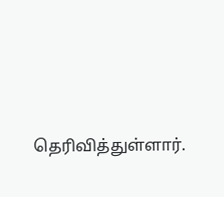தெரிவித்துள்ளார்.